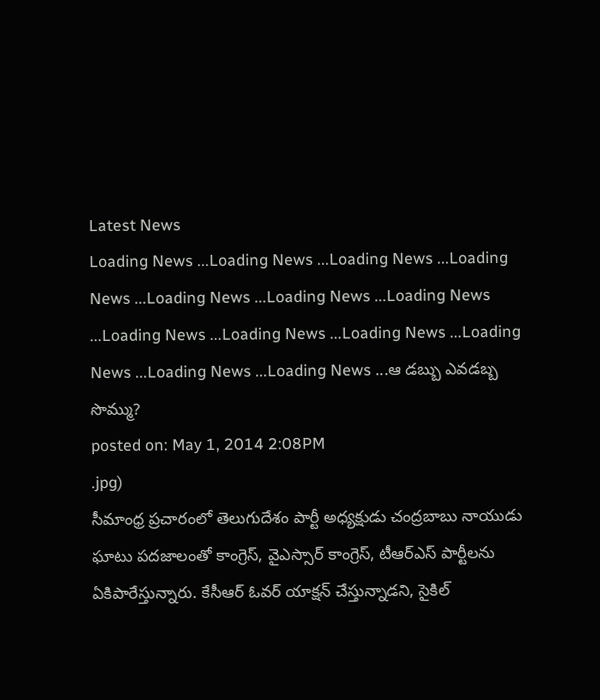Latest News
Loading News ...Loading News ...Loading News ...Loading News ...Loading News ...Loading News ...Loading News ...Loading News ...Loading News ...Loading News ...Loading News ...Loading News ...Loading News ...ఆ డబ్బు ఎవడబ్బ సొమ్ము?
posted on: May 1, 2014 2:08PM
.jpg)
సీమాంధ్ర ప్రచారంలో తెలుగుదేశం పార్టీ అధ్యక్షుడు చంద్రబాబు నాయుడు ఘాటు పదజాలంతో కాంగ్రెస్, వైఎస్సార్ కాంగ్రెస్, టీఆర్ఎస్ పార్టీలను ఏకిపారేస్తున్నారు. కేసీఆర్ ఓవర్ యాక్షన్ చేస్తున్నాడని, సైకిల్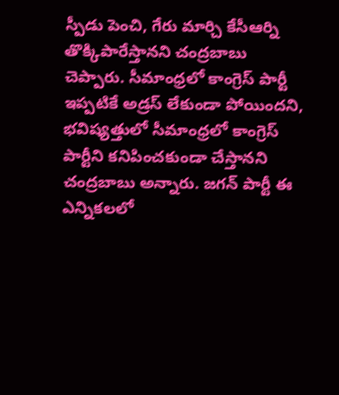స్పీడు పెంచి, గేరు మార్చి కేసీఆర్ని తొక్కిపారేస్తానని చంద్రబాబు చెప్పారు. సీమాంధ్రలో కాంగ్రెస్ పార్టీ ఇప్పటికే అడ్రస్ లేకుండా పోయిందని, భవిష్యత్తులో సీమాంధ్రలో కాంగ్రెస్ పార్టీని కనిపించకుండా చేస్తానని చంద్రబాబు అన్నారు. జగన్ పార్టీ ఈ ఎన్నికలలో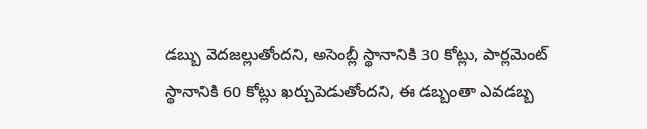డబ్బు వెదజల్లుతోందని, అసెంబ్లీ స్థానానికి 30 కోట్లు, పార్లమెంట్ స్థానానికి 60 కోట్లు ఖర్చుపెడుతోందని, ఈ డబ్బంతా ఎవడబ్బ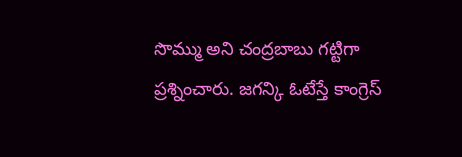సొమ్ము అని చంద్రబాబు గట్టిగా ప్రశ్నించారు. జగన్కి ఓటేస్తే కాంగ్రెస్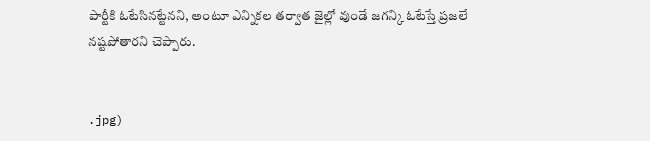పార్టీకి ఓటేసినట్టేనని, అంటూ ఎన్నికల తర్వాత జైల్లో వుండే జగన్కి ఓటేస్తే ప్రజలే నష్టపోతారని చెప్పారు.


.jpg)